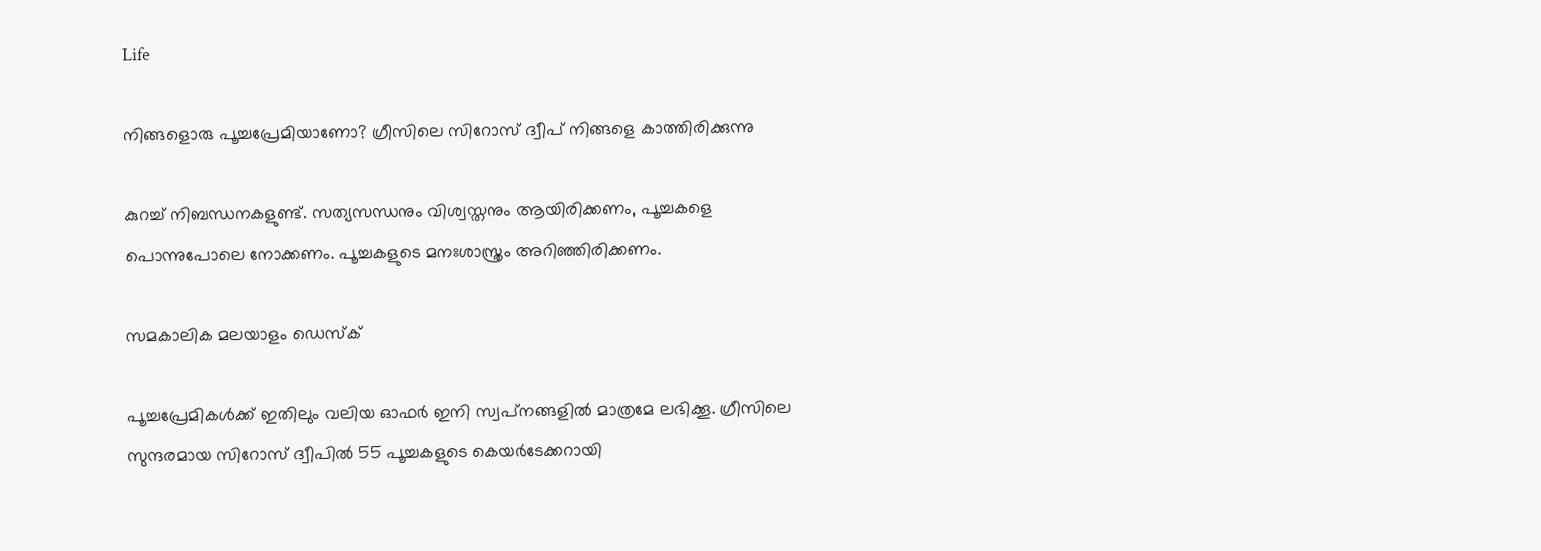Life

നിങ്ങളൊരു പൂച്ചപ്രേമിയാണോ? ഗ്രീസിലെ സിറോസ് ദ്വീപ് നിങ്ങളെ കാത്തിരിക്കുന്നു

കുറച്ച് നിബന്ധനകളുണ്ട്. സത്യസന്ധനും വിശ്വസ്തനും ആയിരിക്കണം, പൂച്ചകളെ പൊന്നുപോലെ നോക്കണം. പൂച്ചകളുടെ മനഃശാസ്ത്രം അറിഞ്ഞിരിക്കണം.

സമകാലിക മലയാളം ഡെസ്ക്

പൂച്ചപ്രേമികള്‍ക്ക് ഇതിലും വലിയ ഓഫര്‍ ഇനി സ്വപ്‌നങ്ങളില്‍ മാത്രമേ ലഭിക്കൂ. ഗ്രീസിലെ സുന്ദരമായ സിറോസ് ദ്വീപില്‍ 55 പൂച്ചകളുടെ കെയര്‍ടേക്കറായി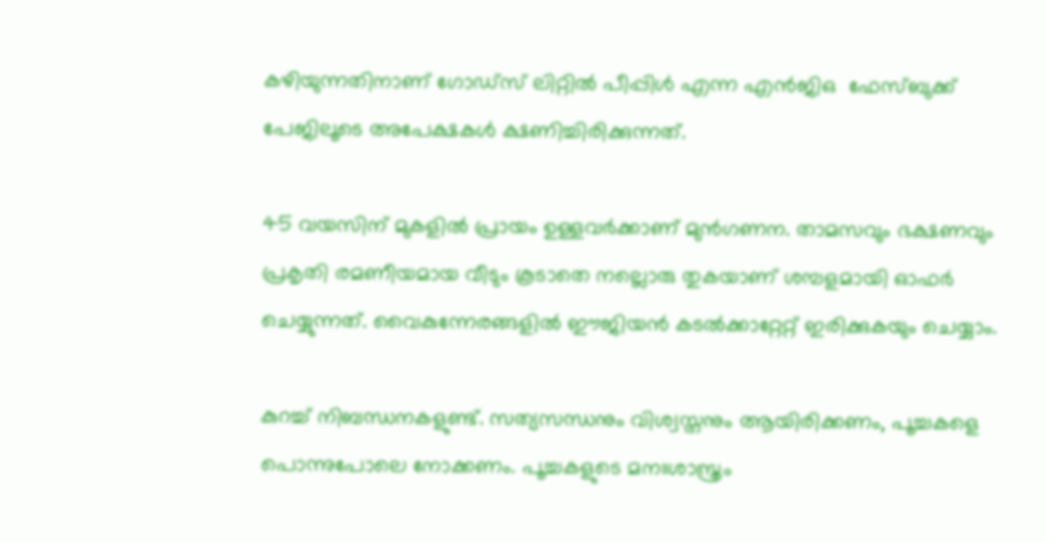കഴിയുന്നതിനാണ് ഗോഡ്‌സ് ലിറ്റില്‍ പീപ്പിള്‍ എന്ന എന്‍ജിഒ  ഫേസ്ബുക്ക് പേജിലൂടെ അപേക്ഷകള്‍ ക്ഷണിച്ചിരിക്കുന്നത്.

45 വയസിന് മുകളില്‍ പ്രായം ഉള്ളവര്‍ക്കാണ് മുന്‍ഗണന. താമസവും ഭക്ഷണവും പ്രകൃതി രമണീയമായ വീടും കൂടാതെ നല്ലൊരു തുകയാണ് ശമ്പളമായി ഓഫര്‍ ചെയ്യുന്നത്. വൈകുന്നേരങ്ങളില്‍ ഈജിയന്‍ കടല്‍ക്കാറ്റേറ്റ് ഇരിക്കുകയും ചെയ്യാം.

കുറച്ച് നിബന്ധനകളുണ്ട്. സത്യസന്ധനും വിശ്വസ്തനും ആയിരിക്കണം, പൂച്ചകളെ പൊന്നുപോലെ നോക്കണം. പൂച്ചകളുടെ മനഃശാസ്ത്രം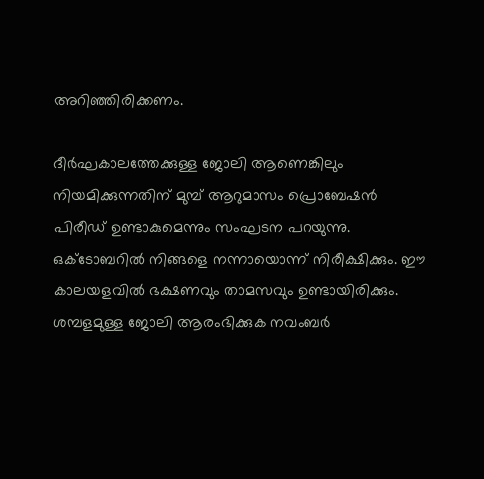അറിഞ്ഞിരിക്കണം.

ദീര്‍ഘകാലത്തേക്കുള്ള ജോലി ആണെങ്കിലും നിയമിക്കുന്നതിന് മുമ്പ് ആറുമാസം പ്രൊബേഷന്‍ പിരീഡ് ഉണ്ടാകുമെന്നും സംഘടന പറയുന്നു. ഒക്ടോബറില്‍ നിങ്ങളെ നന്നായൊന്ന് നിരീക്ഷിക്കും. ഈ കാലയളവില്‍ ഭക്ഷണവും താമസവും ഉണ്ടായിരിക്കും. ശമ്പളമുള്ള ജോലി ആരംഭിക്കുക നവംബര്‍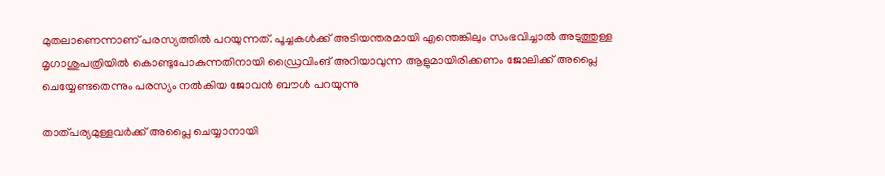മുതലാണെന്നാണ് പരസ്യത്തില്‍ പറയുന്നത്. പൂച്ചകള്‍ക്ക് അടിയന്തരമായി എന്തെങ്കിലും സംഭവിച്ചാല്‍ അടുത്തുള്ള മൃഗാശുപത്രിയില്‍ കൊണ്ടുപോകുന്നതിനായി ഡ്രൈവിംങ് അറിയാവുന്ന ആളുമായിരിക്കണം ജോലിക്ക് അപ്ലൈ ചെയ്യേണ്ടതെന്നും പരസ്യം നല്‍കിയ ജോവന്‍ ബൗള്‍ പറയുന്നു

താത്പര്യമുള്ളവര്‍ക്ക് അപ്ലൈ ചെയ്യാനായി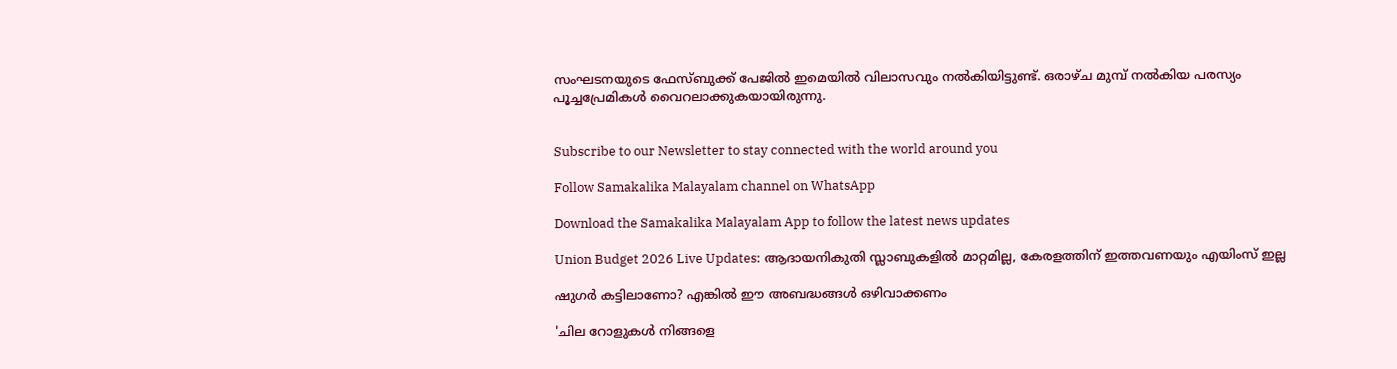സംഘടനയുടെ ഫേസ്ബുക്ക് പേജില്‍ ഇമെയില്‍ വിലാസവും നല്‍കിയിട്ടുണ്ട്. ഒരാഴ്ച മുമ്പ് നല്‍കിയ പരസ്യം പൂച്ചപ്രേമികള്‍ വൈറലാക്കുകയായിരുന്നു.


Subscribe to our Newsletter to stay connected with the world around you

Follow Samakalika Malayalam channel on WhatsApp

Download the Samakalika Malayalam App to follow the latest news updates

Union Budget 2026 Live Updates: ആദായനികുതി സ്ലാബുകളില്‍ മാറ്റമില്ല, കേരളത്തിന് ഇത്തവണയും എയിംസ് ഇല്ല

ഷുഗർ കട്ടിലാണോ? എങ്കിൽ ഈ അബദ്ധങ്ങൾ ഒഴിവാക്കണം

'ചില റോളുകൾ നിങ്ങളെ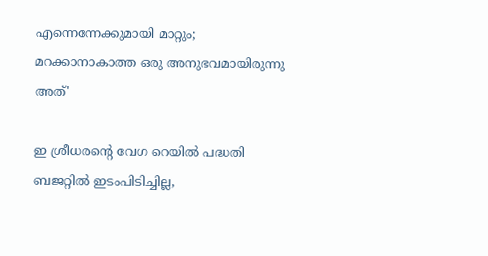എന്നെന്നേക്കുമായി മാറ്റും; മറക്കാനാകാത്ത ഒരു അനുഭവമായിരുന്നു അത്'

ഇ ശ്രീധരന്‍റെ വേഗ റെയില്‍ പദ്ധതി ബജറ്റില്‍ ഇടംപിടിച്ചില്ല,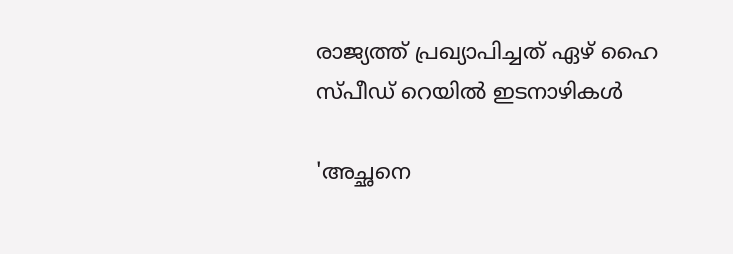രാജ്യത്ത് പ്രഖ്യാപിച്ചത് ഏഴ് ഹൈ സ്പീഡ് റെയില്‍ ഇടനാഴികള്‍

'അച്ഛനെ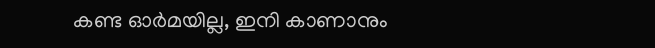കണ്ട ഓര്‍മയില്ല, ഇനി കാണാനും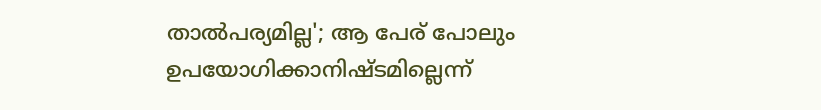താല്‍പര്യമില്ല'; ആ പേര് പോലും ഉപയോഗിക്കാനിഷ്ടമില്ലെന്ന്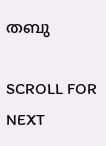തബു

SCROLL FOR NEXT